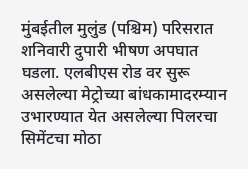मुंबईतील मुलुंड (पश्चिम) परिसरात शनिवारी दुपारी भीषण अपघात घडला. एलबीएस रोड वर सुरू असलेल्या मेट्रोच्या बांधकामादरम्यान उभारण्यात येत असलेल्या पिलरचा सिमेंटचा मोठा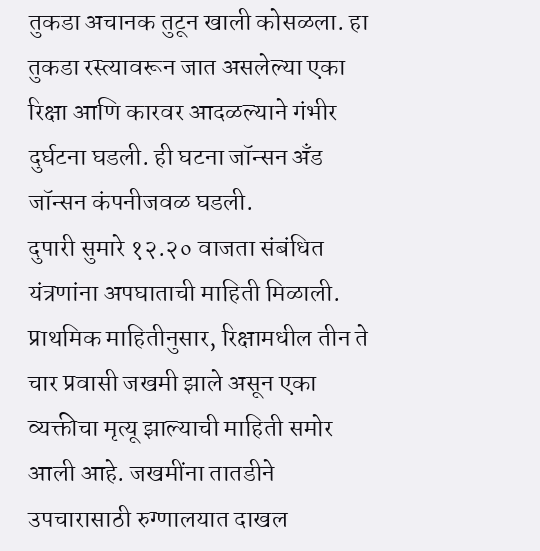तुकडा अचानक तुटून खाली कोसळला. हा तुकडा रस्त्यावरून जात असलेल्या एका रिक्षा आणि कारवर आदळल्याने गंभीर दुर्घटना घडली. ही घटना जॉन्सन अँड जॉन्सन कंपनीजवळ घडली.
दुपारी सुमारे १२.२० वाजता संबंधित यंत्रणांना अपघाताची माहिती मिळाली. प्राथमिक माहितीनुसार, रिक्षामधील तीन ते चार प्रवासी जखमी झाले असून एका व्यक्तीचा मृत्यू झाल्याची माहिती समोर आली आहे. जखमींना तातडीने उपचारासाठी रुग्णालयात दाखल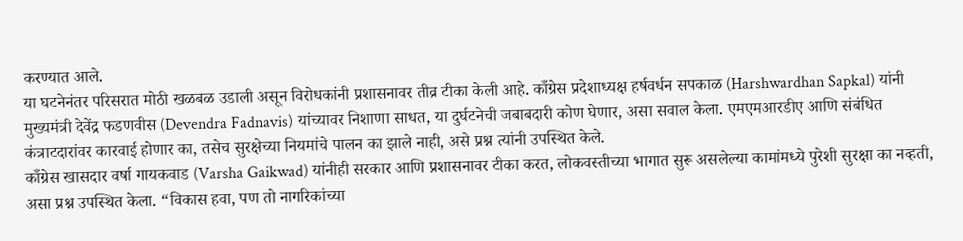करण्यात आले.
या घटनेनंतर परिसरात मोठी खळबळ उडाली असून विरोधकांनी प्रशासनावर तीव्र टीका केली आहे. काँग्रेस प्रदेशाध्यक्ष हर्षवर्धन सपकाळ (Harshwardhan Sapkal) यांनी मुख्यमंत्री देवेंद्र फडणवीस (Devendra Fadnavis) यांच्यावर निशाणा साधत, या दुर्घटनेची जबाबदारी कोण घेणार, असा सवाल केला. एमएमआरडीए आणि संबंधित कंत्राटदारांवर कारवाई होणार का, तसेच सुरक्षेच्या नियमांचे पालन का झाले नाही, असे प्रश्न त्यांनी उपस्थित केले.
काँग्रेस खासदार वर्षा गायकवाड (Varsha Gaikwad) यांनीही सरकार आणि प्रशासनावर टीका करत, लोकवस्तीच्या भागात सुरू असलेल्या कामांमध्ये पुरेशी सुरक्षा का नव्हती, असा प्रश्न उपस्थित केला. “विकास हवा, पण तो नागरिकांच्या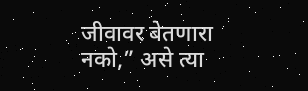जीवावर बेतणारा नको,” असे त्या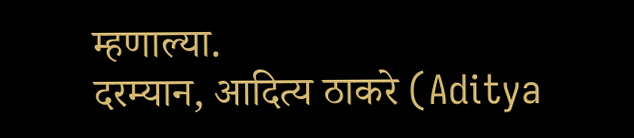म्हणाल्या.
दरम्यान, आदित्य ठाकरे (Aditya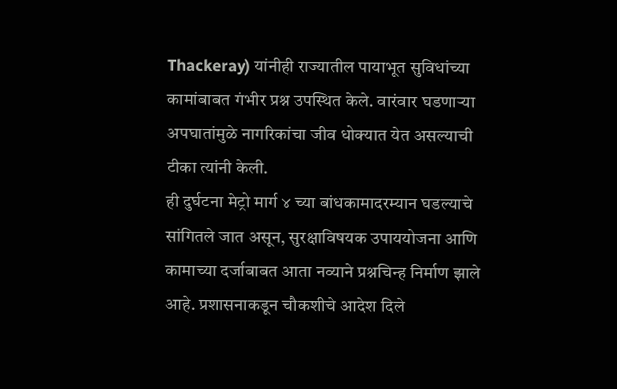Thackeray) यांनीही राज्यातील पायाभूत सुविधांच्या कामांबाबत गंभीर प्रश्न उपस्थित केले. वारंवार घडणाऱ्या अपघातांमुळे नागरिकांचा जीव धोक्यात येत असल्याची टीका त्यांनी केली.
ही दुर्घटना मेट्रो मार्ग ४ च्या बांधकामादरम्यान घडल्याचे सांगितले जात असून, सुरक्षाविषयक उपाययोजना आणि कामाच्या दर्जाबाबत आता नव्याने प्रश्नचिन्ह निर्माण झाले आहे. प्रशासनाकडून चौकशीचे आदेश दिले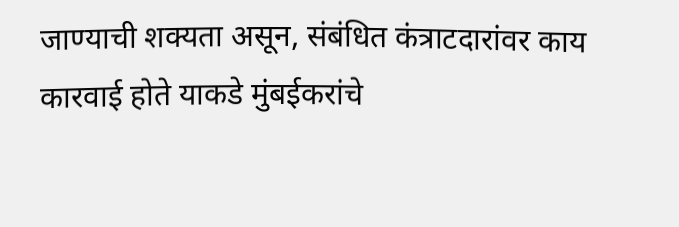जाण्याची शक्यता असून, संबंधित कंत्राटदारांवर काय कारवाई होते याकडे मुंबईकरांचे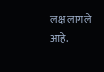लक्ष लागले आहे.